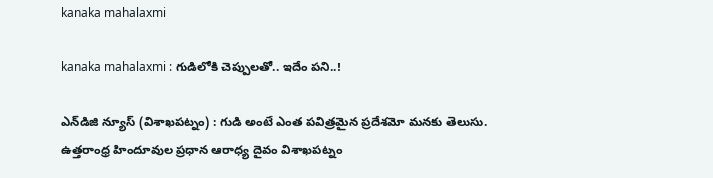kanaka mahalaxmi

kanaka mahalaxmi : గుడిలోకి చెప్పుల‌తో.. ఇదేం ప‌ని..!

ఎన్‌డిజి న్యూస్ (విశాఖ‌ప‌ట్నం) : గుడి అంటే ఎంత ప‌విత్ర‌మైన ప్ర‌దేశ‌మో మ‌న‌కు తెలుసు. ఉత్తరాంధ్ర హిందూవుల‌ ప్రధాన ఆరాధ్య దైవం విశాఖపట్నం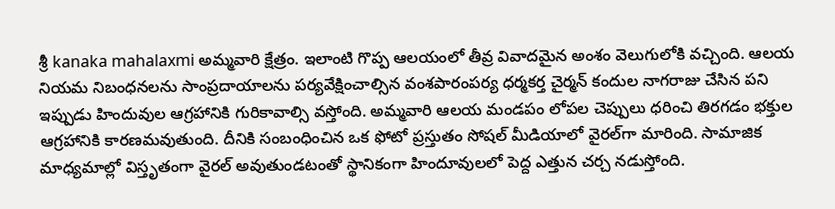శ్రీ kanaka mahalaxmi అమ్మవారి క్షేత్రం. ఇలాంటి గొప్ప ఆలయంలో తీవ్ర వివాదమైన అంశం వెలుగులోకి వ‌చ్చింది. ఆలయ నియమ నిబంధనలను సాంప్రదాయాలను పర్యవేక్షించాల్సిన వంశపారంపర్య ధర్మకర్త చైర్మన్ కందుల నాగరాజు చేసిన ప‌ని ఇప్పుడు హిందువుల ఆగ్ర‌హానికి గురికావాల్సి వ‌స్తోంది. అమ్మ‌వారి ఆలయ మండపం లోపల చెప్పులు ధరించి తిరగడం భక్తుల ఆగ్రహానికి కార‌ణ‌మ‌వుతుంది. దీనికి సంబంధించిన ఒక ఫోటో ప్రస్తుతం సోష‌ల్ మీడియాలో వైర‌ల్‌గా మారింది. సామాజిక మాధ్యమాల్లో విస్తృతంగా వైరల్ అవుతుండటంతో స్థానికంగా హిందూవుల‌లో పెద్ద ఎత్తున చర్చ న‌డుస్తోంది.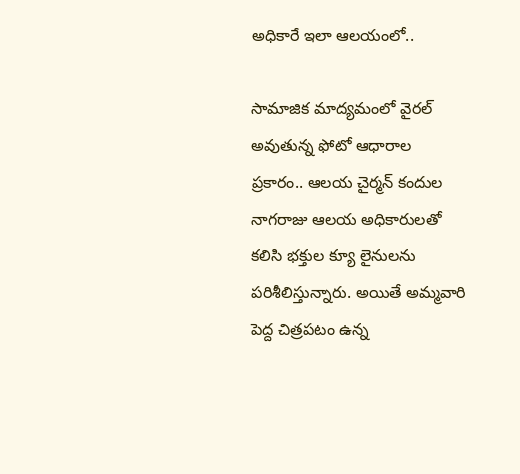అధికారే ఇలా ఆల‌యంలో..

సామాజిక మాద్య‌మంలో వైరల్ అవుతున్న ఫోటో ఆధారాల ప్రకారం.. ఆలయ చైర్మన్ కందుల నాగరాజు ఆల‌య అధికారులతో కలిసి భక్తుల క్యూ లైనుల‌ను పరిశీలిస్తున్నారు. అయితే అమ్మవారి పెద్ద చిత్రపటం ఉన్న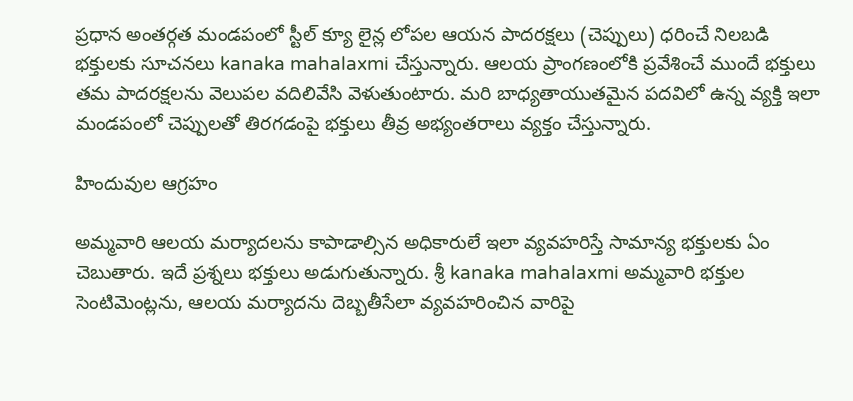ప్రధాన అంతర్గత మండపంలో స్టీల్ క్యూ లైన్ల లోపల ఆయన పాదరక్షలు (చెప్పులు) ధరించే నిలబడి భ‌క్తుల‌కు సూచ‌న‌లు kanaka mahalaxmi చేస్తున్నారు. ఆలయ ప్రాంగణంలోకి ప్రవేశించే ముందే భక్తులు తమ పాదరక్షలను వెలుపల వదిలివేసి వెళుతుంటారు. మ‌రి బాధ్యతాయుతమైన పదవిలో ఉన్న వ్యక్తి ఇలా మండపంలో చెప్పులతో తిరగడంపై భక్తులు తీవ్ర అభ్యంత‌రాలు వ్యక్తం చేస్తున్నారు.

హిందువుల ఆగ్ర‌హం

అమ్మ‌వారి ఆలయ మర్యాదలను కాపాడాల్సిన అధికారులే ఇలా వ్యవహరిస్తే సామాన్య భక్తులకు ఏం చెబుతారు. ఇదే ప్ర‌శ్న‌లు భ‌క్తులు అడుగుతున్నారు. శ్రీ kanaka mahalaxmi అమ్మవారి భక్తుల సెంటిమెంట్లను, ఆల‌య మ‌ర్యాద‌ను దెబ్బతీసేలా వ్య‌వ‌హ‌రించిన వారిపై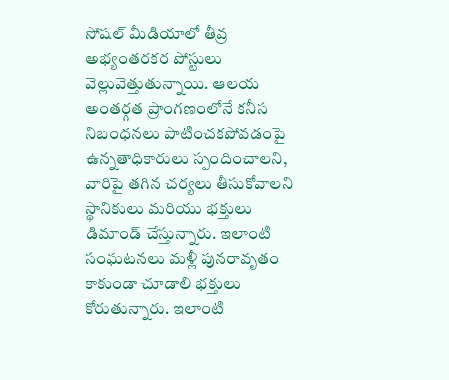సోషల్ మీడియాలో తీవ్ర అభ్యంత‌రక‌ర పోస్టులు వెల్లువెత్తుతున్నాయి. ఆలయ అంతర్గత ప్రాంగణంలోనే కనీస నిబంధనలు పాటించకపోవడంపై ఉన్నతాధికారులు స్పందించాల‌ని, వారిపై తగిన చర్యలు తీసుకోవాలని స్థానికులు మరియు భక్తులు డిమాండ్ చేస్తున్నారు. ఇలాంటి సంఘ‌ట‌న‌లు మ‌ళ్లీ పున‌రావృతం కాకుండా చూడాలి భ‌క్తులు కోరుతున్నారు. ఇలాంటి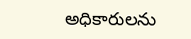అధికారుల‌ను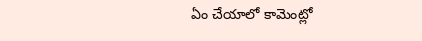ఏం చేయాలో కామెంట్లో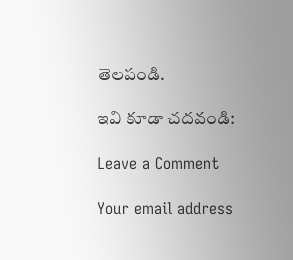తెల‌పండి.

ఇవి కూడా చ‌ద‌వండి:

Leave a Comment

Your email address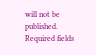will not be published. Required fields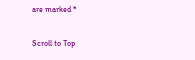are marked *

Scroll to Top